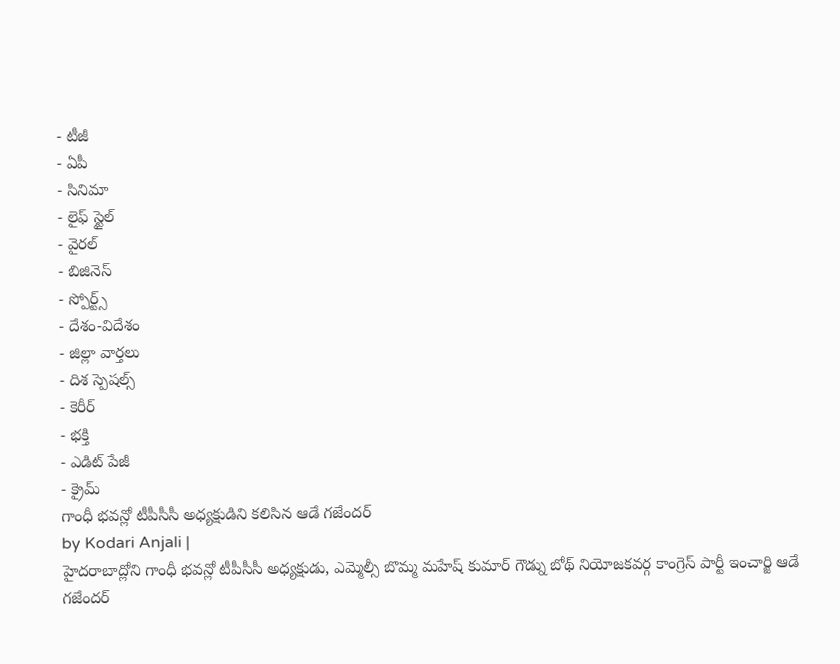- టీజీ
- ఏపీ
- సినిమా
- లైఫ్ స్టైల్
- వైరల్
- బిజినెస్
- స్పోర్ట్స్
- దేశం-విదేశం
- జిల్లా వార్తలు
- దిశ స్పెషల్స్
- కెరీర్
- భక్తి
- ఎడిట్ పేజీ
- క్రైమ్
గాంధీ భవన్లో టీపీసీసీ అధ్యక్షుడిని కలిసిన ఆడే గజేందర్
by Kodari Anjali |
హైదరాబాద్లోని గాంధీ భవన్లో టీపీసీసీ అధ్యక్షుడు, ఎమ్మెల్సీ బొమ్మ మహేష్ కుమార్ గౌడ్ను బోథ్ నియోజకవర్గ కాంగ్రెస్ పార్టీ ఇంచార్జి ఆడే గజేందర్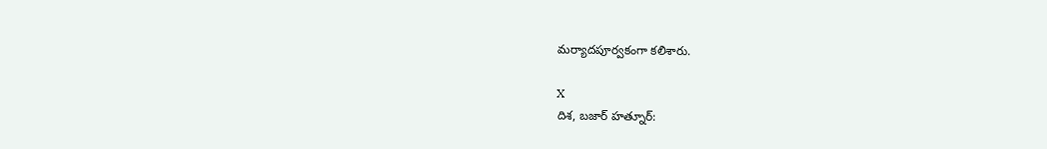మర్యాదపూర్వకంగా కలిశారు.

X
దిశ, బజార్ హత్నూర్: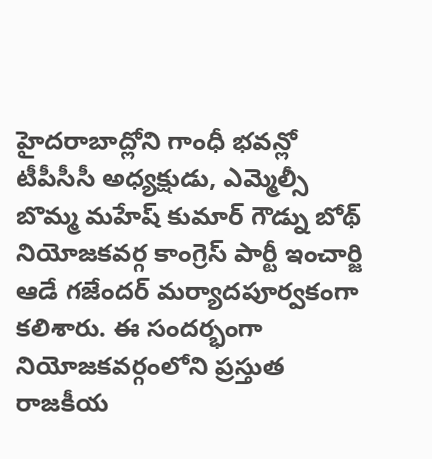హైదరాబాద్లోని గాంధీ భవన్లో టీపీసీసీ అధ్యక్షుడు, ఎమ్మెల్సీ బొమ్మ మహేష్ కుమార్ గౌడ్ను బోథ్ నియోజకవర్గ కాంగ్రెస్ పార్టీ ఇంచార్జి ఆడే గజేందర్ మర్యాదపూర్వకంగా కలిశారు. ఈ సందర్భంగా నియోజకవర్గంలోని ప్రస్తుత రాజకీయ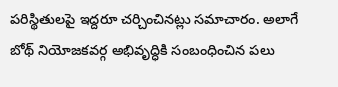పరిస్థితులపై ఇద్దరూ చర్చించినట్లు సమాచారం. అలాగే బోథ్ నియోజకవర్గ అభివృద్ధికి సంబంధించిన పలు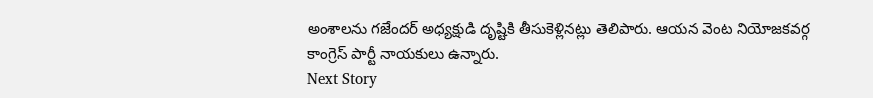అంశాలను గజేందర్ అధ్యక్షుడి దృష్టికి తీసుకెళ్లినట్లు తెలిపారు. ఆయన వెంట నియోజకవర్గ కాంగ్రెస్ పార్టీ నాయకులు ఉన్నారు.
Next Story